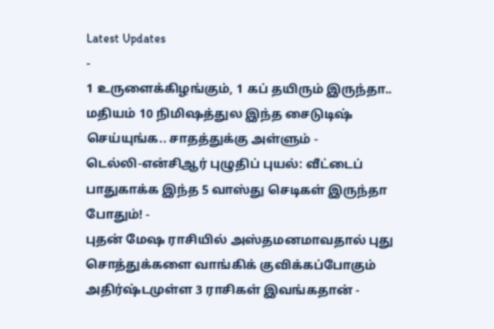Latest Updates
-
1 உருளைக்கிழங்கும், 1 கப் தயிரும் இருந்தா.. மதியம் 10 நிமிஷத்துல இந்த சைடுடிஷ் செய்யுங்க.. சாதத்துக்கு அள்ளும் -
டெல்லி-என்சிஆர் புழுதிப் புயல்: வீட்டைப் பாதுகாக்க இந்த 5 வாஸ்து செடிகள் இருந்தா போதும்! -
புதன் மேஷ ராசியில் அஸ்தமனமாவதால் புது சொத்துக்களை வாங்கிக் குவிக்கப்போகும் அதிர்ஷ்டமுள்ள 3 ராசிகள் இவங்கதான் -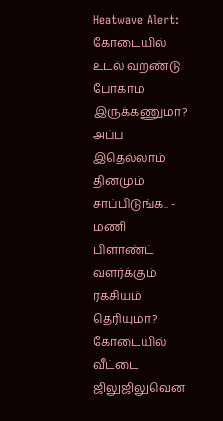Heatwave Alert: கோடையில் உடல் வறண்டு போகாம இருக்கணுமா? அப்ப இதெல்லாம் தினமும் சாப்பிடுங்க.. -
மணி பிளாண்ட் வளர்க்கும் ரகசியம் தெரியுமா? கோடையில் வீட்டை ஜிலுஜிலுவென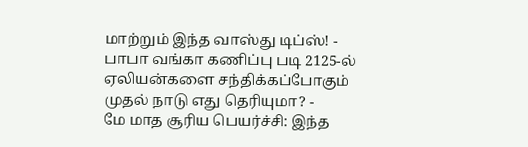மாற்றும் இந்த வாஸ்து டிப்ஸ்! -
பாபா வங்கா கணிப்பு படி 2125-ல் ஏலியன்களை சந்திக்கப்போகும் முதல் நாடு எது தெரியுமா? -
மே மாத சூரிய பெயர்ச்சி: இந்த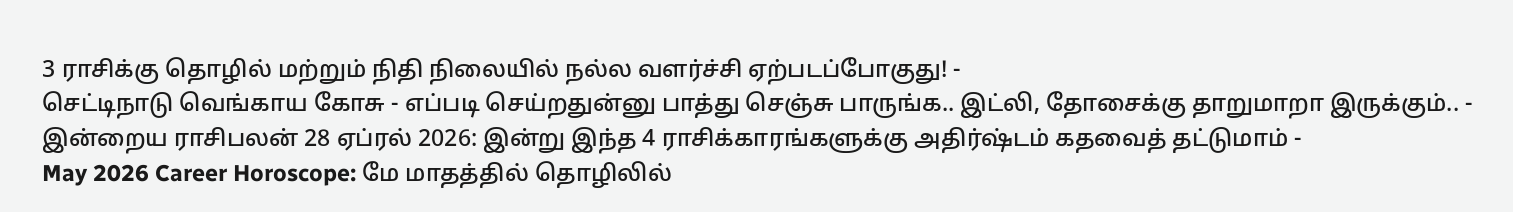3 ராசிக்கு தொழில் மற்றும் நிதி நிலையில் நல்ல வளர்ச்சி ஏற்படப்போகுது! -
செட்டிநாடு வெங்காய கோசு - எப்படி செய்றதுன்னு பாத்து செஞ்சு பாருங்க.. இட்லி, தோசைக்கு தாறுமாறா இருக்கும்.. -
இன்றைய ராசிபலன் 28 ஏப்ரல் 2026: இன்று இந்த 4 ராசிக்காரங்களுக்கு அதிர்ஷ்டம் கதவைத் தட்டுமாம் -
May 2026 Career Horoscope: மே மாதத்தில் தொழிலில்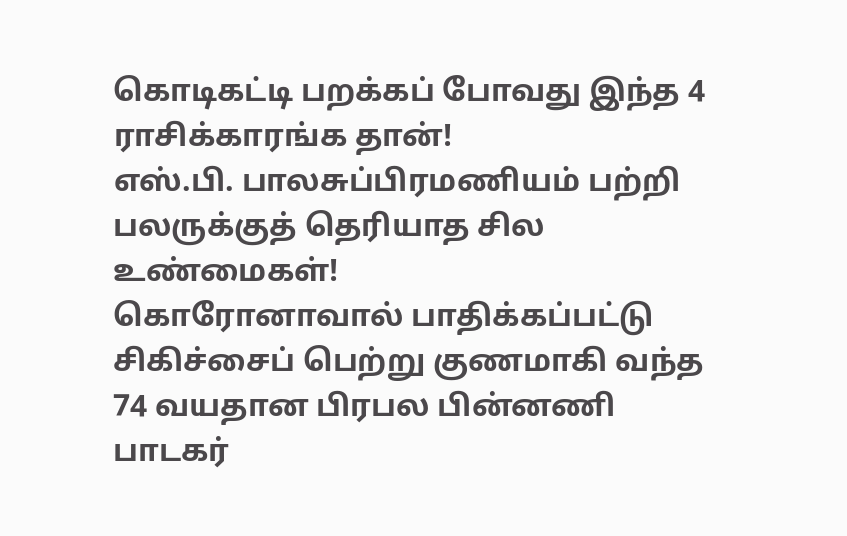கொடிகட்டி பறக்கப் போவது இந்த 4 ராசிக்காரங்க தான்!
எஸ்.பி. பாலசுப்பிரமணியம் பற்றி பலருக்குத் தெரியாத சில உண்மைகள்!
கொரோனாவால் பாதிக்கப்பட்டு சிகிச்சைப் பெற்று குணமாகி வந்த 74 வயதான பிரபல பின்னணி பாடகர்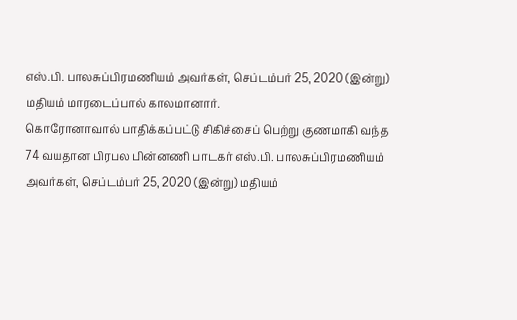எஸ்.பி. பாலசுப்பிரமணியம் அவர்கள், செப்டம்பர் 25, 2020 (இன்று) மதியம் மாரடைப்பால் காலமானார்.
கொரோனாவால் பாதிக்கப்பட்டு சிகிச்சைப் பெற்று குணமாகி வந்த 74 வயதான பிரபல பின்னணி பாடகர் எஸ்.பி. பாலசுப்பிரமணியம் அவர்கள், செப்டம்பர் 25, 2020 (இன்று) மதியம்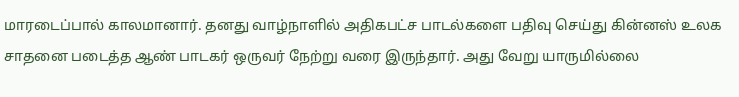மாரடைப்பால் காலமானார். தனது வாழ்நாளில் அதிகபட்ச பாடல்களை பதிவு செய்து கின்னஸ் உலக சாதனை படைத்த ஆண் பாடகர் ஒருவர் நேற்று வரை இருந்தார். அது வேறு யாருமில்லை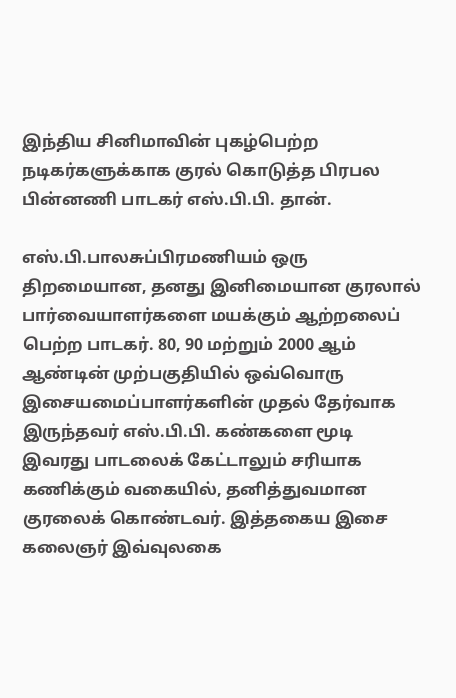இந்திய சினிமாவின் புகழ்பெற்ற நடிகர்களுக்காக குரல் கொடுத்த பிரபல பின்னணி பாடகர் எஸ்.பி.பி. தான்.

எஸ்.பி.பாலசுப்பிரமணியம் ஒரு திறமையான, தனது இனிமையான குரலால் பார்வையாளர்களை மயக்கும் ஆற்றலைப் பெற்ற பாடகர். 80, 90 மற்றும் 2000 ஆம் ஆண்டின் முற்பகுதியில் ஒவ்வொரு இசையமைப்பாளர்களின் முதல் தேர்வாக இருந்தவர் எஸ்.பி.பி. கண்களை மூடி இவரது பாடலைக் கேட்டாலும் சரியாக கணிக்கும் வகையில், தனித்துவமான குரலைக் கொண்டவர். இத்தகைய இசை கலைஞர் இவ்வுலகை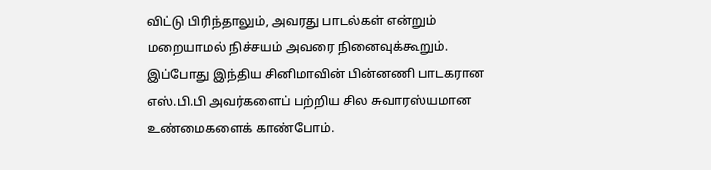விட்டு பிரிந்தாலும், அவரது பாடல்கள் என்றும் மறையாமல் நிச்சயம் அவரை நினைவுக்கூறும்.
இப்போது இந்திய சினிமாவின் பின்னணி பாடகரான எஸ்.பி.பி அவர்களைப் பற்றிய சில சுவாரஸ்யமான உண்மைகளைக் காண்போம்.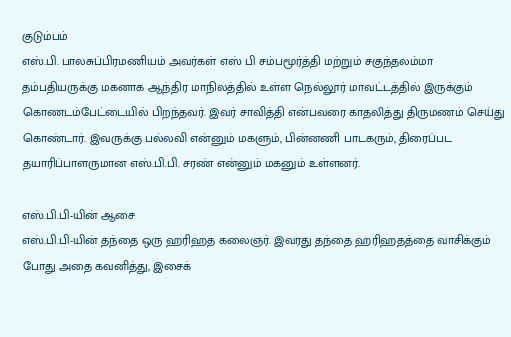குடும்பம்
எஸ்.பி. பாலசுப்பிரமணியம் அவர்கள் எஸ் பி சம்பமூர்த்தி மற்றும் சகுந்தலம்மா தம்பதியருக்கு மகனாக ஆந்திர மாநிலத்தில் உள்ள நெல்லூர் மாவட்டத்தில் இருக்கும் கொணடம்பேட்டையில் பிறந்தவர். இவர் சாவித்தி என்பவரை காதலித்து திருமணம் செய்து கொண்டார். இவருக்கு பல்லவி என்னும் மகளும், பின்னணி பாடகரும், திரைப்பட தயாரிப்பாளருமான எஸ்.பி.பி. சரண் என்னும் மகனும் உள்ளனர்.

எஸ்.பி.பி-யின் ஆசை
எஸ்.பி.பி-யின் தந்தை ஒரு ஹரிஹத கலைஞர். இவரது தந்தை ஹரிஹதத்தை வாசிக்கும் போது அதை கவனித்து, இசைக்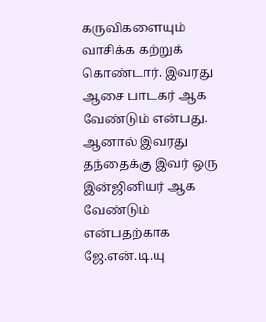கருவிகளையும் வாசிக்க கற்றுக் கொண்டார். இவரது ஆசை பாடகர் ஆக வேண்டும் என்பது. ஆனால் இவரது தந்தைக்கு இவர் ஒரு இன்ஜினியர் ஆக வேண்டும் என்பதற்காக ஜே.என்.டி.யு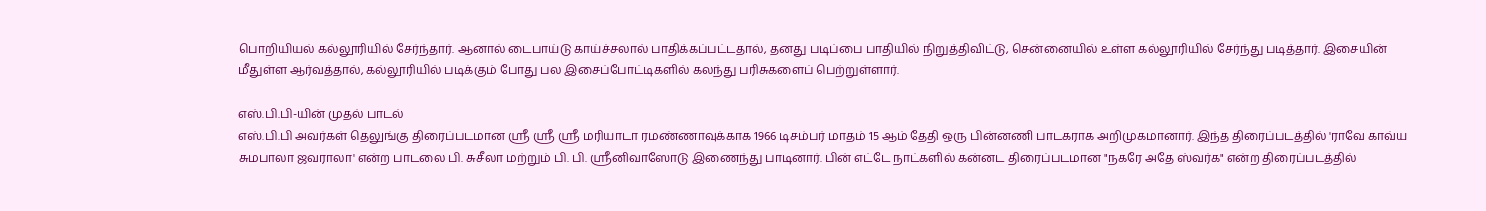பொறியியல் கல்லூரியில் சேர்ந்தார். ஆனால் டைபாய்டு காய்ச்சலால் பாதிக்கப்பட்டதால், தனது படிப்பை பாதியில் நிறுத்திவிட்டு, சென்னையில் உள்ள கல்லூரியில் சேர்ந்து படித்தார். இசையின் மீதுள்ள ஆர்வத்தால், கல்லூரியில் படிக்கும் போது பல இசைப்போட்டிகளில் கலந்து பரிசுகளைப் பெற்றுள்ளார்.

எஸ்.பி.பி-யின் முதல் பாடல்
எஸ்.பி.பி அவர்கள் தெலுங்கு திரைப்படமான ஸ்ரீ ஸ்ரீ ஸ்ரீ மரியாடா ரமண்ணாவுக்காக 1966 டிசம்பர் மாதம் 15 ஆம் தேதி ஒரு பின்னணி பாடகராக அறிமுகமானார். இந்த திரைப்படத்தில் 'ராவே காவ்ய சுமபாலா ஜவராலா' என்ற பாடலை பி. சுசீலா மற்றும் பி. பி. ஸ்ரீனிவாஸோடு இணைந்து பாடினார். பின் எட்டே நாட்களில் கன்னட திரைப்படமான "நகரே அதே ஸ்வர்க" என்ற திரைப்படத்தில்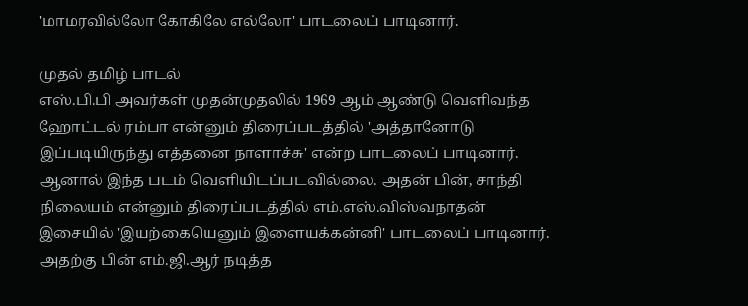'மாமரவில்லோ கோகிலே ௭ல்லோ' பாடலைப் பாடினார்.

முதல் தமிழ் பாடல்
எஸ்.பி.பி அவர்கள் முதன்முதலில் 1969 ஆம் ஆண்டு வெளிவந்த ஹோட்டல் ரம்பா என்னும் திரைப்படத்தில் 'அத்தானோடு இப்படியிருந்து ௭த்தனை நாளாச்சு' ௭ன்ற பாடலைப் பாடினார். ஆனால் இந்த படம் வெளியிடப்படவில்லை. அதன் பின், சாந்தி நிலையம் என்னும் திரைப்படத்தில் எம்.எஸ்.விஸ்வநாதன் இசையில் 'இயற்கையெனும் இளையக்கன்னி' பாடலைப் பாடினார். அதற்கு பின் எம்.ஜி.ஆர் நடித்த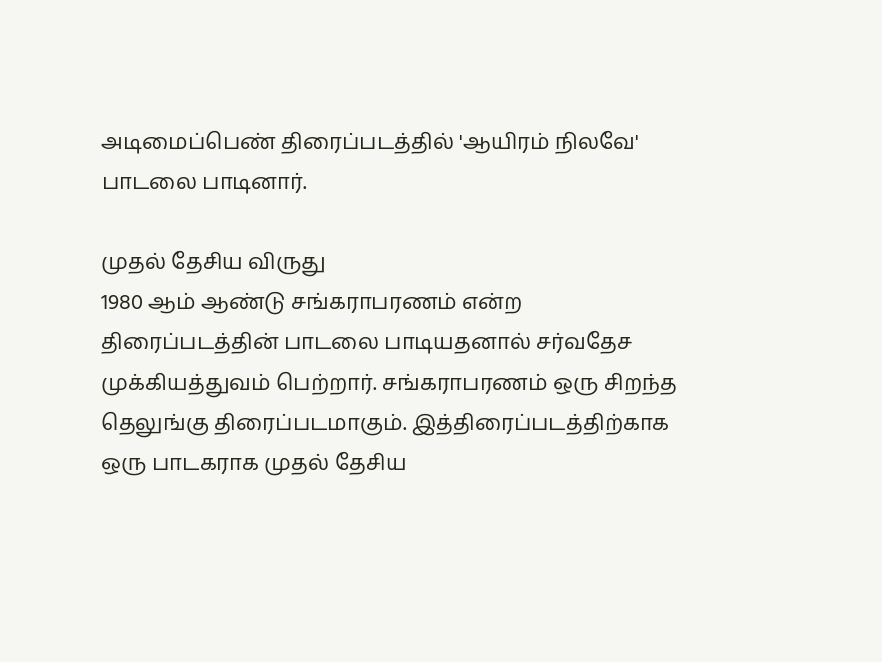அடிமைப்பெண் திரைப்படத்தில் 'ஆயிரம் நிலவே' பாடலை பாடினார்.

முதல் தேசிய விருது
1980 ஆம் ஆண்டு சங்கராபரணம் என்ற திரைப்படத்தின் பாடலை பாடியதனால் சர்வதேச முக்கியத்துவம் பெற்றார். சங்கராபரணம் ஒரு சிறந்த தெலுங்கு திரைப்படமாகும். இத்திரைப்படத்திற்காக ஒரு பாடகராக முதல் தேசிய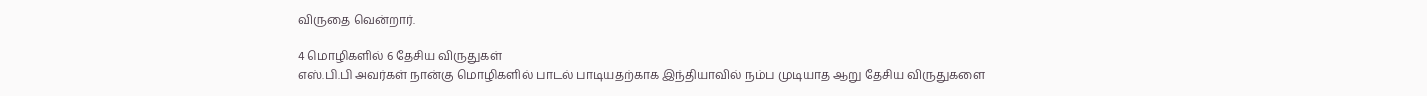விருதை வென்றார்.

4 மொழிகளில் 6 தேசிய விருதுகள்
எஸ்.பி.பி அவர்கள் நான்கு மொழிகளில் பாடல் பாடியதற்காக இந்தியாவில் நம்ப முடியாத ஆறு தேசிய விருதுகளை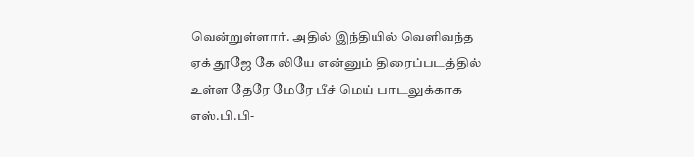வென்றுள்ளார். அதில் இந்தியில் வெளிவந்த ஏக் தூஜே கே லியே என்னும் திரைப்படத்தில் உள்ள தேரே மேரே பீச் மெய் பாடலுக்காக எஸ்.பி.பி-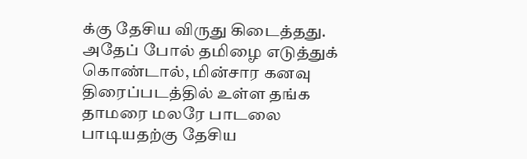க்கு தேசிய விருது கிடைத்தது. அதேப் போல் தமிழை எடுத்துக் கொண்டால், மின்சார கனவு திரைப்படத்தில் உள்ள தங்க தாமரை மலரே பாடலை பாடியதற்கு தேசிய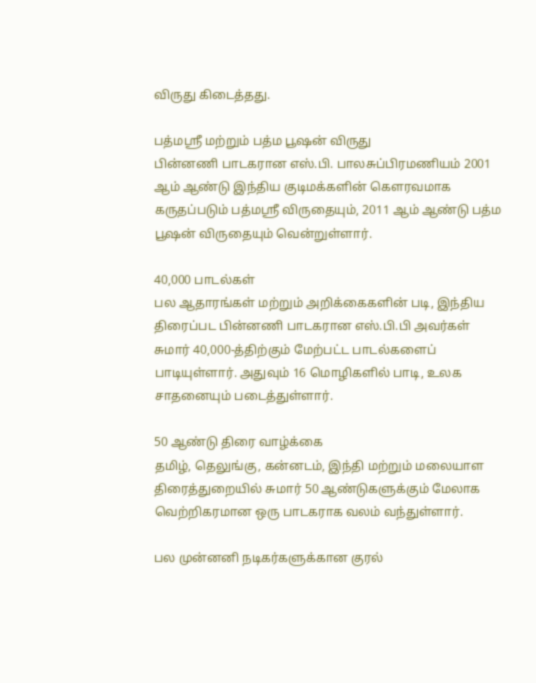விருது கிடைத்தது.

பத்மஸ்ரீ மற்றும் பத்ம பூஷன் விருது
பின்னணி பாடகரான எஸ்.பி. பாலசுப்பிரமணியம் 2001 ஆம் ஆண்டு இந்திய குடிமக்களின் கௌரவமாக கருதப்படும் பத்மஸ்ரீ விருதையும், 2011 ஆம் ஆண்டு பத்ம பூஷன் விருதையும் வென்றுள்ளார்.

40,000 பாடல்கள்
பல ஆதாரங்கள் மற்றும் அறிக்கைகளின் படி, இந்திய திரைப்பட பின்னணி பாடகரான எஸ்.பி.பி அவர்கள் சுமார் 40,000-த்திற்கும் மேற்பட்ட பாடல்களைப் பாடியுள்ளார். அதுவும் 16 மொழிகளில் பாடி, உலக சாதனையும் படைத்துள்ளார்.

50 ஆண்டு திரை வாழ்க்கை
தமிழ், தெலுங்கு, கன்னடம், இந்தி மற்றும் மலையாள திரைத்துறையில் சுமார் 50 ஆண்டுகளுக்கும் மேலாக வெற்றிகரமான ஒரு பாடகராக வலம் வந்துள்ளார்.

பல முன்னனி நடிகர்களுக்கான குரல்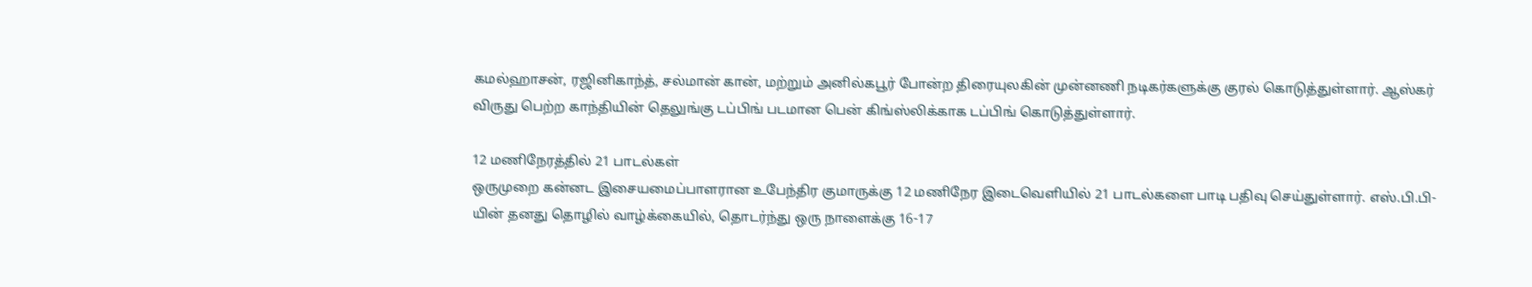கமல்ஹாசன், ரஜினிகாந்த், சல்மான் கான், மற்றும் அனில்கபூர் போன்ற திரையுலகின் முன்னணி நடிகர்களுக்கு குரல் கொடுத்துள்ளார். ஆஸ்கர் விருது பெற்ற காந்தியின் தெலுங்கு டப்பிங் படமான பென் கிங்ஸ்லிக்காக டப்பிங் கொடுத்துள்ளார்.

12 மணிநேரத்தில் 21 பாடல்கள்
ஒருமுறை கன்னட இசையமைப்பாளரான உபேந்திர குமாருக்கு 12 மணிநேர இடைவெளியில் 21 பாடல்களை பாடி பதிவு செய்துள்ளார். எஸ்.பி.பி-யின் தனது தொழில் வாழ்க்கையில், தொடர்ந்து ஒரு நாளைக்கு 16-17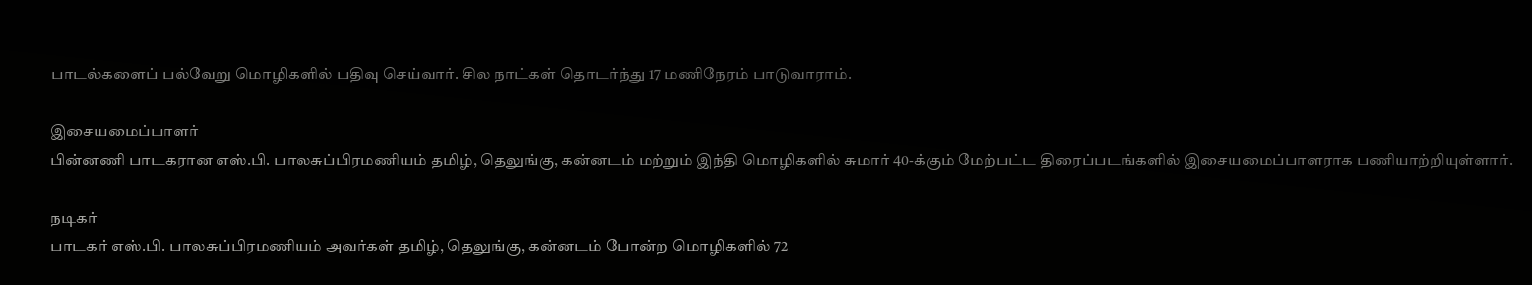பாடல்களைப் பல்வேறு மொழிகளில் பதிவு செய்வார். சில நாட்கள் தொடர்ந்து 17 மணிநேரம் பாடுவாராம்.

இசையமைப்பாளர்
பின்னணி பாடகரான எஸ்.பி. பாலசுப்பிரமணியம் தமிழ், தெலுங்கு, கன்னடம் மற்றும் இந்தி மொழிகளில் சுமார் 40-க்கும் மேற்பட்ட திரைப்படங்களில் இசையமைப்பாளராக பணியாற்றியுள்ளார்.

நடிகர்
பாடகர் எஸ்.பி. பாலசுப்பிரமணியம் அவர்கள் தமிழ், தெலுங்கு, கன்னடம் போன்ற மொழிகளில் 72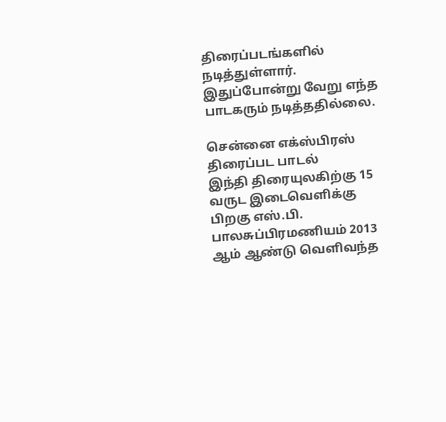திரைப்படங்களில் நடித்துள்ளார். இதுப்போன்று வேறு எந்த பாடகரும் நடித்ததில்லை.

சென்னை எக்ஸ்பிரஸ் திரைப்பட பாடல்
இந்தி திரையுலகிற்கு 15 வருட இடைவெளிக்கு பிறகு எஸ்.பி. பாலசுப்பிரமணியம் 2013 ஆம் ஆண்டு வெளிவந்த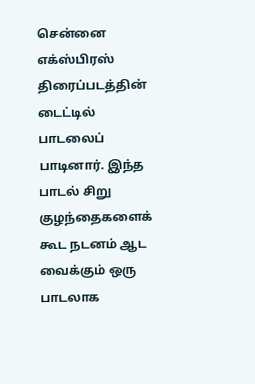சென்னை எக்ஸ்பிரஸ் திரைப்படத்தின் டைட்டில் பாடலைப் பாடினார். இந்த பாடல் சிறு குழந்தைகளைக் கூட நடனம் ஆட வைக்கும் ஒரு பாடலாக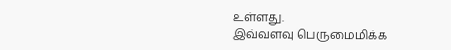உள்ளது.
இவ்வளவு பெருமைமிக்க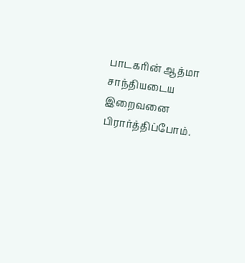பாடகரின் ஆத்மா சாந்தியடைய இறைவனை பிரார்த்திப்போம்.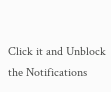Click it and Unblock the Notifications